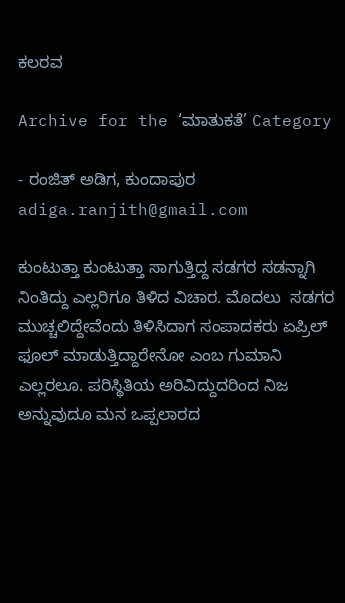ಕಲರವ

Archive for the ‘ಮಾತುಕತೆ’ Category

- ರಂಜಿತ್ ಅಡಿಗ, ಕುಂದಾಪುರ   adiga.ranjith@gmail.com

ಕುಂಟುತ್ತಾ ಕುಂಟುತ್ತಾ ಸಾಗುತ್ತಿದ್ದ ಸಡಗರ ಸಡನ್ನಾಗಿ ನಿಂತಿದ್ದು ಎಲ್ಲರಿಗೂ ತಿಳಿದ ವಿಚಾರ. ಮೊದಲು  ಸಡಗರ ಮುಚ್ಚಲಿದ್ದೇವೆಂದು ತಿಳಿಸಿದಾಗ ಸಂಪಾದಕರು ಏಪ್ರಿಲ್ ಫೂಲ್ ಮಾಡುತ್ತಿದ್ದಾರೇನೋ ಎಂಬ ಗುಮಾನಿ ಎಲ್ಲರಲೂ. ಪರಿಸ್ಥಿತಿಯ ಅರಿವಿದ್ದುದರಿಂದ ನಿಜ ಅನ್ನುವುದೂ ಮನ ಒಪ್ಪಲಾರದ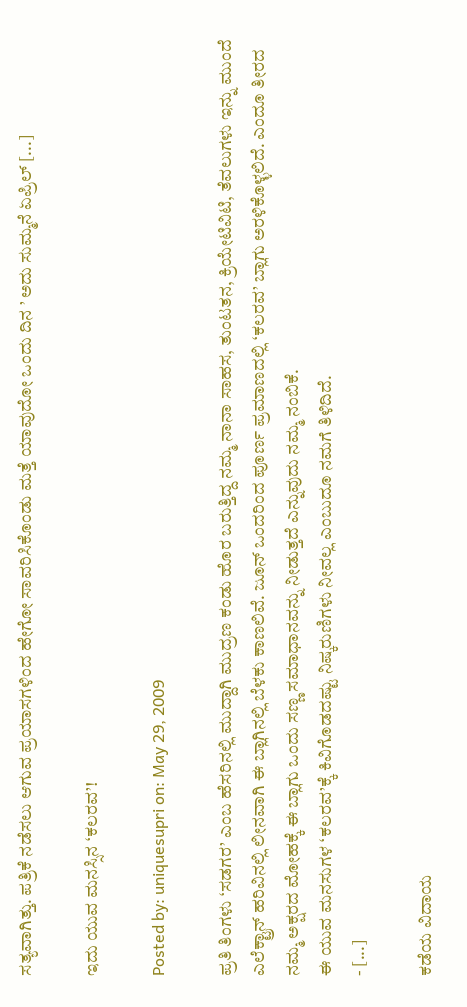ಸತ್ಯವಾಗಿತ್ತು. ಪತ್ರಿಕೆ ನಡೆಸಲು ಆಗುವ ಪ್ರಯಾಸಗಳಿಂದ ಹೇಗೋ ಸಾವರಿಸಿಕೊಂಡು ಮತ್ತೆ ಯಾವುದೋ ಒಂದು ದಿನ ’ ಅದು ಸುಮ್ಮನೆ ಏಪ್ರಿಲ್ [...]

ಇದು ಯುವ ಮನಸ್ಸಿನ ‘ಕಲರವ’!

Posted by: uniquesupri on: May 29, 2009

ಪ್ರತಿ ತಿಂಗಳು ‘ಸಡಗರ’ ಎಂಬ ಹೆಸರಿನಲ್ಲಿ ಮುದ್ದಾಗಿ ಮುದ್ರಣ ಕಂಡು ಹೊರ ಬರುತ್ತಿದ್ದ ನಮ್ಮ ನಾನಾ ಸಾಹಸ, ತುಂಟತನ, ಕ್ರಿಯೇಟಿವಿಟಿ, ತೆವಲುಗಳು ಇನ್ನು ಮುಂದೆ ಎಲೆಕ್ಟ್ರಾನ್ ಹರಿವಿನಲ್ಲಿ ಲೀನವಾಗಿ ಈ ಬ್ಲಾಗಿನಲ್ಲಿ ಬೆಳಕು ಕಾಣಲಿವೆ. ಜೂನ್ ಒಂದರಿಂದ ಪೂರ್ಣ ಪ್ರಮಾಣದಲ್ಲಿ ‘ಕಲರವ’ ಬ್ಲಾಗು ಅರಳಿಕೊಳ್ಳಲಿದೆ. ಎಂದೂ ತೀರದ ನಮ್ಮ ಅಕ್ಷರದ ಮೋಹಕ್ಕೆ ಈ ಬ್ಲಾಗು ಒಂದು ಸಣ್ಣ ಸಮಾಧಾನವನ್ನು ನೀಡುತ್ತದೆ ಎನ್ನುವುದು ನಮ್ಮ ನಂಬಿಕೆ.
ಈ ಯುವ ಮನಸುಗಳ ‘ಕಲರವ’ಕ್ಕೆ ಕಿವಿಗೊಡದಷ್ಟು ನಿಷ್ಕರುಣಿಗಳು ನೀವಲ್ಲ ಎಂಬುದೂ ನಮಗೆ ತಿಳಿದಿದೆ.
- [...]

ಕಡೆಯ ವಿದಾಯ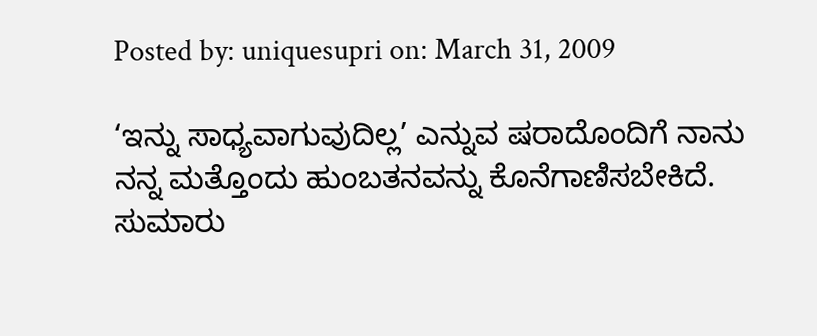Posted by: uniquesupri on: March 31, 2009

‘ಇನ್ನು ಸಾಧ್ಯವಾಗುವುದಿಲ್ಲ’ ಎನ್ನುವ ಷರಾದೊಂದಿಗೆ ನಾನು ನನ್ನ ಮತ್ತೊಂದು ಹುಂಬತನವನ್ನು ಕೊನೆಗಾಣಿಸಬೇಕಿದೆ.
ಸುಮಾರು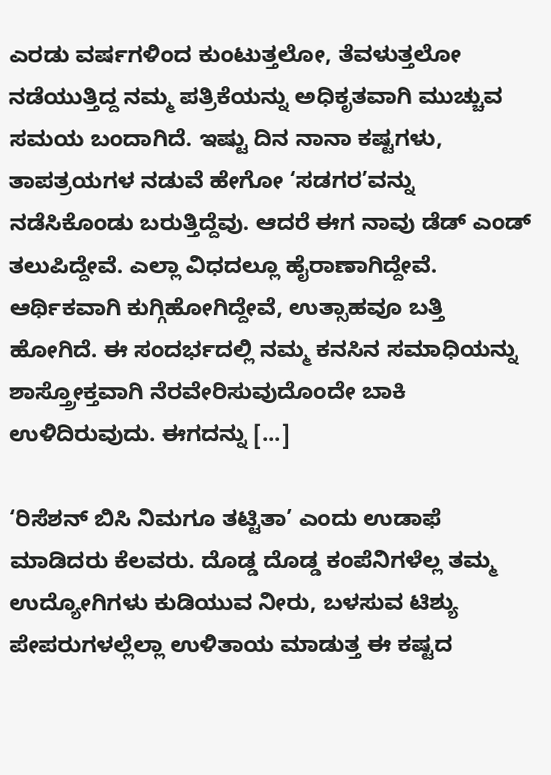ಎರಡು ವರ್ಷಗಳಿಂದ ಕುಂಟುತ್ತಲೋ, ತೆವಳುತ್ತಲೋ ನಡೆಯುತ್ತಿದ್ದ ನಮ್ಮ ಪತ್ರಿಕೆಯನ್ನು ಅಧಿಕೃತವಾಗಿ ಮುಚ್ಚುವ ಸಮಯ ಬಂದಾಗಿದೆ. ಇಷ್ಟು ದಿನ ನಾನಾ ಕಷ್ಟಗಳು, ತಾಪತ್ರಯಗಳ ನಡುವೆ ಹೇಗೋ ‘ಸಡಗರ’ವನ್ನು ನಡೆಸಿಕೊಂಡು ಬರುತ್ತಿದ್ದೆವು. ಆದರೆ ಈಗ ನಾವು ಡೆಡ್ ಎಂಡ್ ತಲುಪಿದ್ದೇವೆ. ಎಲ್ಲಾ ವಿಧದಲ್ಲೂ ಹೈರಾಣಾಗಿದ್ದೇವೆ. ಆರ್ಥಿಕವಾಗಿ ಕುಗ್ಗಿಹೋಗಿದ್ದೇವೆ, ಉತ್ಸಾಹವೂ ಬತ್ತಿ ಹೋಗಿದೆ. ಈ ಸಂದರ್ಭದಲ್ಲಿ ನಮ್ಮ ಕನಸಿನ ಸಮಾಧಿಯನ್ನು ಶಾಸ್ತ್ರೋಕ್ತವಾಗಿ ನೆರವೇರಿಸುವುದೊಂದೇ ಬಾಕಿ ಉಳಿದಿರುವುದು. ಈಗದನ್ನು [...]

‘ರಿಸೆಶನ್ ಬಿಸಿ ನಿಮಗೂ ತಟ್ಟಿತಾ’ ಎಂದು ಉಡಾಫೆ ಮಾಡಿದರು ಕೆಲವರು. ದೊಡ್ಡ ದೊಡ್ಡ ಕಂಪೆನಿಗಳೆಲ್ಲ ತಮ್ಮ ಉದ್ಯೋಗಿಗಳು ಕುಡಿಯುವ ನೀರು, ಬಳಸುವ ಟಿಶ್ಯು ಪೇಪರುಗಳಲ್ಲೆಲ್ಲಾ ಉಳಿತಾಯ ಮಾಡುತ್ತ ಈ ಕಷ್ಟದ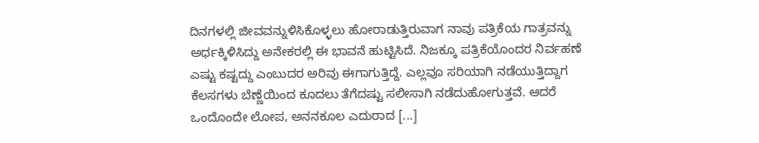ದಿನಗಳಲ್ಲಿ ಜೀವವನ್ನುಳಿಸಿಕೊಳ್ಳಲು ಹೋರಾಡುತ್ತಿರುವಾಗ ನಾವು ಪತ್ರಿಕೆಯ ಗಾತ್ರವನ್ನು ಅರ್ಧಕ್ಕಿಳಿಸಿದ್ದು ಅನೇಕರಲ್ಲಿ ಈ ಭಾವನೆ ಹುಟ್ಟಿಸಿದೆ. ನಿಜಕ್ಕೂ ಪತ್ರಿಕೆಯೊಂದರ ನಿರ್ವಹಣೆ ಎಷ್ಟು ಕಷ್ಟದ್ದು ಎಂಬುದರ ಅರಿವು ಈಗಾಗುತ್ತಿದ್ದೆ. ಎಲ್ಲವೂ ಸರಿಯಾಗಿ ನಡೆಯುತ್ತಿದ್ದಾಗ ಕೆಲಸಗಳು ಬೆಣ್ಣೆಯಿಂದ ಕೂದಲು ತೆಗೆದಷ್ಟು ಸಲೀಸಾಗಿ ನಡೆದುಹೋಗುತ್ತವೆ. ಆದರೆ ಒಂದೊಂದೇ ಲೋಪ, ಅನನಕೂಲ ಎದುರಾದ [...]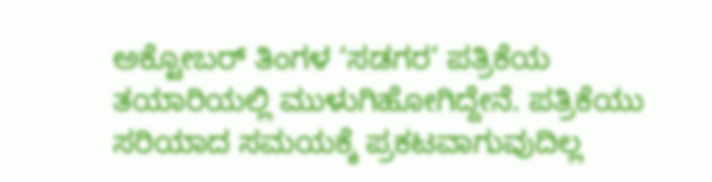ಅಕ್ಟೋಬರ್ ತಿಂಗಳ ‘ಸಡಗರ’ ಪತ್ರಿಕೆಯ ತಯಾರಿಯಲ್ಲಿ ಮುಳುಗಿಹೋಗಿದ್ದೇನೆ. ಪತ್ರಿಕೆಯು ಸರಿಯಾದ ಸಮಯಕ್ಕೆ ಪ್ರಕಟವಾಗುವುದಿಲ್ಲ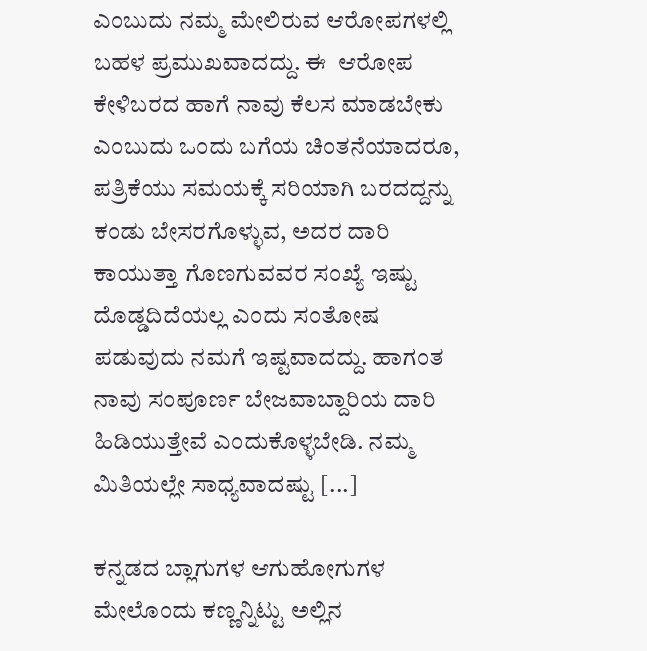ಎಂಬುದು ನಮ್ಮ ಮೇಲಿರುವ ಆರೋಪಗಳಲ್ಲಿ ಬಹಳ ಪ್ರಮುಖವಾದದ್ದು. ಈ  ಆರೋಪ ಕೇಳಿಬರದ ಹಾಗೆ ನಾವು ಕೆಲಸ ಮಾಡಬೇಕು ಎಂಬುದು ಒಂದು ಬಗೆಯ ಚಿಂತನೆಯಾದರೂ, ಪತ್ರಿಕೆಯು ಸಮಯಕ್ಕೆ ಸರಿಯಾಗಿ ಬರದದ್ದನ್ನು ಕಂಡು ಬೇಸರಗೊಳ್ಳುವ, ಅದರ ದಾರಿ ಕಾಯುತ್ತಾ ಗೊಣಗುವವರ ಸಂಖ್ಯೆ ಇಷ್ಟು ದೊಡ್ಡದಿದೆಯಲ್ಲ ಎಂದು ಸಂತೋಷ ಪಡುವುದು ನಮಗೆ ಇಷ್ಟವಾದದ್ದು. ಹಾಗಂತ ನಾವು ಸಂಪೂರ್ಣ ಬೇಜವಾಬ್ದಾರಿಯ ದಾರಿ ಹಿಡಿಯುತ್ತೇವೆ ಎಂದುಕೊಳ್ಳಬೇಡಿ. ನಮ್ಮ ಮಿತಿಯಲ್ಲೇ ಸಾಧ್ಯವಾದಷ್ಟು [...]

ಕನ್ನಡದ ಬ್ಲಾಗುಗಳ ಆಗುಹೋಗುಗಳ ಮೇಲೊಂದು ಕಣ್ಣನ್ನಿಟ್ಟು ಅಲ್ಲಿನ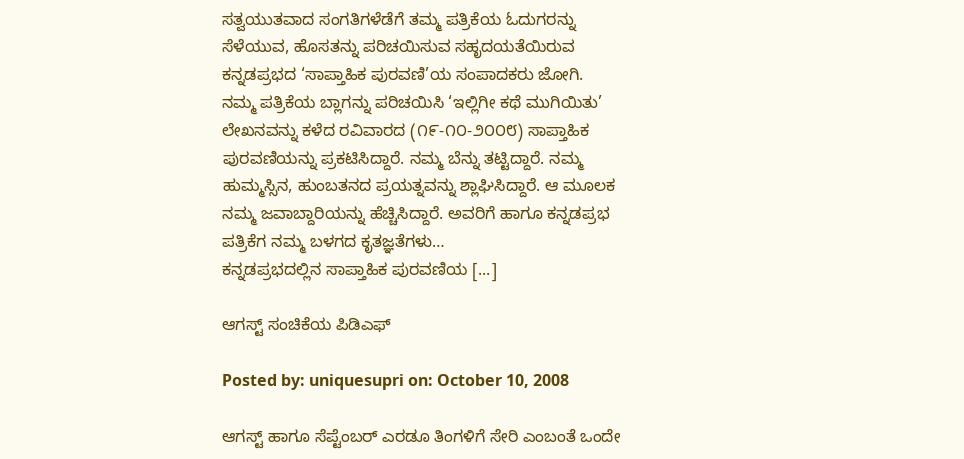ಸತ್ವಯುತವಾದ ಸಂಗತಿಗಳೆಡೆಗೆ ತಮ್ಮ ಪತ್ರಿಕೆಯ ಓದುಗರನ್ನು ಸೆಳೆಯುವ, ಹೊಸತನ್ನು ಪರಿಚಯಿಸುವ ಸಹೃದಯತೆಯಿರುವ ಕನ್ನಡಪ್ರಭದ ‘ಸಾಪ್ತಾಹಿಕ ಪುರವಣಿ’ಯ ಸಂಪಾದಕರು ಜೋಗಿ.
ನಮ್ಮ ಪತ್ರಿಕೆಯ ಬ್ಲಾಗನ್ನು ಪರಿಚಯಿಸಿ ‘ಇಲ್ಲಿಗೀ ಕಥೆ ಮುಗಿಯಿತು’ ಲೇಖನವನ್ನು ಕಳೆದ ರವಿವಾರದ (೧೯-೧೦-೨೦೦೮) ಸಾಪ್ತಾಹಿಕ ಪುರವಣಿಯನ್ನು ಪ್ರಕಟಿಸಿದ್ದಾರೆ. ನಮ್ಮ ಬೆನ್ನು ತಟ್ಟಿದ್ದಾರೆ. ನಮ್ಮ ಹುಮ್ಮಸ್ಸಿನ, ಹುಂಬತನದ ಪ್ರಯತ್ನವನ್ನು ಶ್ಲಾಘಿಸಿದ್ದಾರೆ. ಆ ಮೂಲಕ ನಮ್ಮ ಜವಾಬ್ದಾರಿಯನ್ನು ಹೆಚ್ಚಿಸಿದ್ದಾರೆ. ಅವರಿಗೆ ಹಾಗೂ ಕನ್ನಡಪ್ರಭ ಪತ್ರಿಕೆಗ ನಮ್ಮ ಬಳಗದ ಕೃತಜ್ಞತೆಗಳು…
ಕನ್ನಡಪ್ರಭದಲ್ಲಿನ ಸಾಪ್ತಾಹಿಕ ಪುರವಣಿಯ [...]

ಆಗಸ್ಟ್ ಸಂಚಿಕೆಯ ಪಿಡಿಎಫ್

Posted by: uniquesupri on: October 10, 2008

ಆಗಸ್ಟ್ ಹಾಗೂ ಸೆಪ್ಟೆಂಬರ್ ಎರಡೂ ತಿಂಗಳಿಗೆ ಸೇರಿ ಎಂಬಂತೆ ಒಂದೇ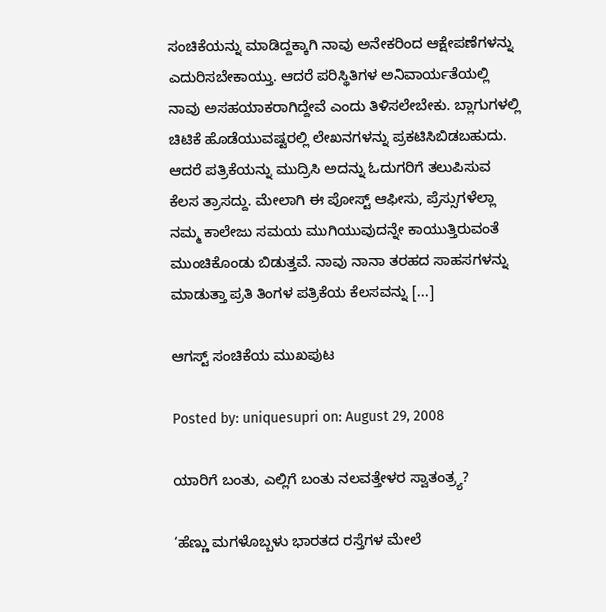ಸಂಚಿಕೆಯನ್ನು ಮಾಡಿದ್ದಕ್ಕಾಗಿ ನಾವು ಅನೇಕರಿಂದ ಆಕ್ಷೇಪಣೆಗಳನ್ನು ಎದುರಿಸಬೇಕಾಯ್ತು. ಆದರೆ ಪರಿಸ್ಥಿತಿಗಳ ಅನಿವಾರ್ಯತೆಯಲ್ಲಿ ನಾವು ಅಸಹಯಾಕರಾಗಿದ್ದೇವೆ ಎಂದು ತಿಳಿಸಲೇಬೇಕು. ಬ್ಲಾಗುಗಳಲ್ಲಿ ಚಿಟಿಕೆ ಹೊಡೆಯುವಷ್ಟರಲ್ಲಿ ಲೇಖನಗಳನ್ನು ಪ್ರಕಟಿಸಿಬಿಡಬಹುದು. ಆದರೆ ಪತ್ರಿಕೆಯನ್ನು ಮುದ್ರಿಸಿ ಅದನ್ನು ಓದುಗರಿಗೆ ತಲುಪಿಸುವ ಕೆಲಸ ತ್ರಾಸದ್ದು. ಮೇಲಾಗಿ ಈ ಪೋಸ್ಟ್ ಆಫೀಸು, ಪ್ರೆಸ್ಸುಗಳೆಲ್ಲಾ ನಮ್ಮ ಕಾಲೇಜು ಸಮಯ ಮುಗಿಯುವುದನ್ನೇ ಕಾಯುತ್ತಿರುವಂತೆ ಮುಂಚಿಕೊಂಡು ಬಿಡುತ್ತವೆ. ನಾವು ನಾನಾ ತರಹದ ಸಾಹಸಗಳನ್ನು ಮಾಡುತ್ತಾ ಪ್ರತಿ ತಿಂಗಳ ಪತ್ರಿಕೆಯ ಕೆಲಸವನ್ನು [...]

ಆಗಸ್ಟ್ ಸಂಚಿಕೆಯ ಮುಖಪುಟ

Posted by: uniquesupri on: August 29, 2008

ಯಾರಿಗೆ ಬಂತು, ಎಲ್ಲಿಗೆ ಬಂತು ನಲವತ್ತೇಳರ ಸ್ವಾತಂತ್ರ್ಯ?

‘ಹೆಣ್ಣು ಮಗಳೊಬ್ಬಳು ಭಾರತದ ರಸ್ತೆಗಳ ಮೇಲೆ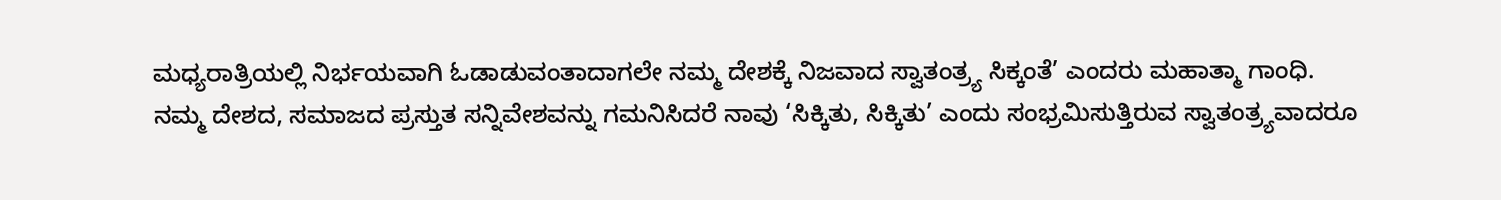ಮಧ್ಯರಾತ್ರಿಯಲ್ಲಿ ನಿರ್ಭಯವಾಗಿ ಓಡಾಡುವಂತಾದಾಗಲೇ ನಮ್ಮ ದೇಶಕ್ಕೆ ನಿಜವಾದ ಸ್ವಾತಂತ್ರ್ಯ ಸಿಕ್ಕಂತೆ’ ಎಂದರು ಮಹಾತ್ಮಾ ಗಾಂಧಿ.
ನಮ್ಮ ದೇಶದ, ಸಮಾಜದ ಪ್ರಸ್ತುತ ಸನ್ನಿವೇಶವನ್ನು ಗಮನಿಸಿದರೆ ನಾವು ‘ಸಿಕ್ಕಿತು, ಸಿಕ್ಕಿತು’ ಎಂದು ಸಂಭ್ರಮಿಸುತ್ತಿರುವ ಸ್ವಾತಂತ್ರ್ಯವಾದರೂ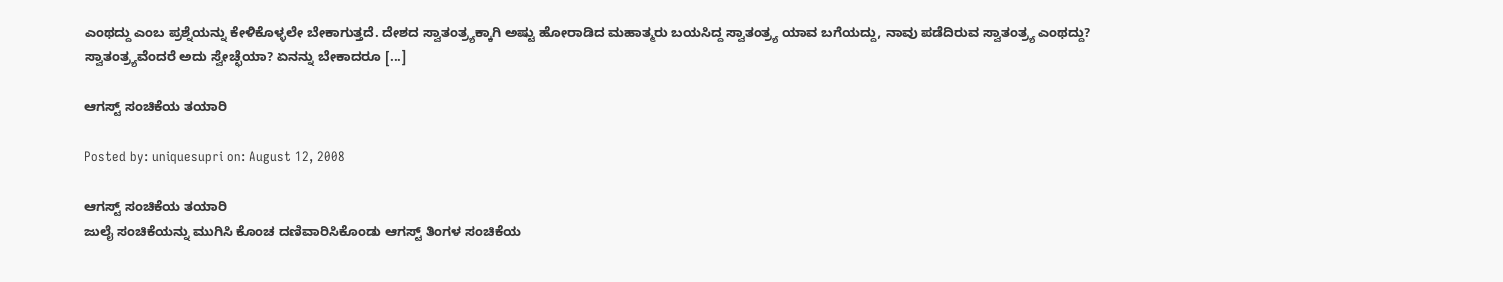ಎಂಥದ್ದು ಎಂಬ ಪ್ರಶ್ನೆಯನ್ನು ಕೇಳಿಕೊಳ್ಳಲೇ ಬೇಕಾಗುತ್ತದೆ. ದೇಶದ ಸ್ವಾತಂತ್ರ್ಯಕ್ಕಾಗಿ ಅಷ್ಟು ಹೋರಾಡಿದ ಮಹಾತ್ಮರು ಬಯಸಿದ್ದ ಸ್ವಾತಂತ್ರ್ಯ ಯಾವ ಬಗೆಯದ್ದು, ನಾವು ಪಡೆದಿರುವ ಸ್ವಾತಂತ್ರ್ಯ ಎಂಥದ್ದು?
ಸ್ವಾತಂತ್ರ್ಯವೆಂದರೆ ಅದು ಸ್ವೇಚ್ಛೆಯಾ? ಏನನ್ನು ಬೇಕಾದರೂ [...]

ಆಗಸ್ಟ್ ಸಂಚಿಕೆಯ ತಯಾರಿ

Posted by: uniquesupri on: August 12, 2008

ಆಗಸ್ಟ್ ಸಂಚಿಕೆಯ ತಯಾರಿ
ಜುಲೈ ಸಂಚಿಕೆಯನ್ನು ಮುಗಿಸಿ ಕೊಂಚ ದಣಿವಾರಿಸಿಕೊಂಡು ಆಗಸ್ಟ್ ತಿಂಗಳ ಸಂಚಿಕೆಯ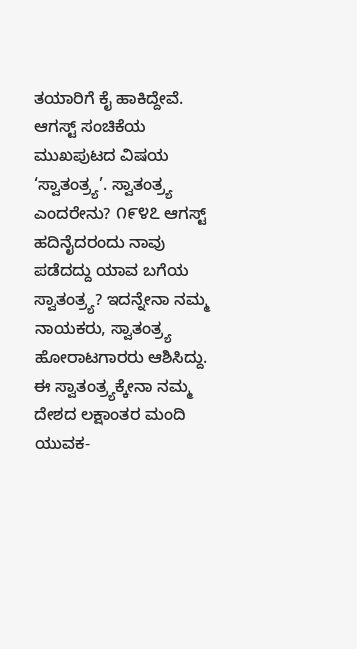ತಯಾರಿಗೆ ಕೈ ಹಾಕಿದ್ದೇವೆ. ಆಗಸ್ಟ್ ಸಂಚಿಕೆಯ ಮುಖಪುಟದ ವಿಷಯ ‘ಸ್ವಾತಂತ್ರ್ಯ’. ಸ್ವಾತಂತ್ರ್ಯ ಎಂದರೇನು? ೧೯೪೭ ಆಗಸ್ಟ್ ಹದಿನೈದರಂದು ನಾವು ಪಡೆದದ್ದು ಯಾವ ಬಗೆಯ ಸ್ವಾತಂತ್ರ್ಯ? ಇದನ್ನೇನಾ ನಮ್ಮ ನಾಯಕರು, ಸ್ವಾತಂತ್ರ್ಯ ಹೋರಾಟಗಾರರು ಆಶಿಸಿದ್ದು. ಈ ಸ್ವಾತಂತ್ರ್ಯಕ್ಕೇನಾ ನಮ್ಮ ದೇಶದ ಲಕ್ಷಾಂತರ ಮಂದಿ ಯುವಕ-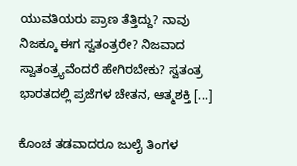ಯುವತಿಯರು ಪ್ರಾಣ ತೆತ್ತಿದ್ದು? ನಾವು ನಿಜಕ್ಕೂ ಈಗ ಸ್ವತಂತ್ರರೇ? ನಿಜವಾದ ಸ್ವಾತಂತ್ರ್ಯವೆಂದರೆ ಹೇಗಿರಬೇಕು? ಸ್ವತಂತ್ರ ಭಾರತದಲ್ಲಿ ಪ್ರಜೆಗಳ ಚೇತನ, ಆತ್ಮಶಕ್ತಿ [...]

ಕೊಂಚ ತಡವಾದರೂ ಜುಲೈ ತಿಂಗಳ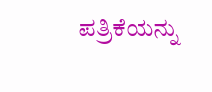ಪತ್ರಿಕೆಯನ್ನು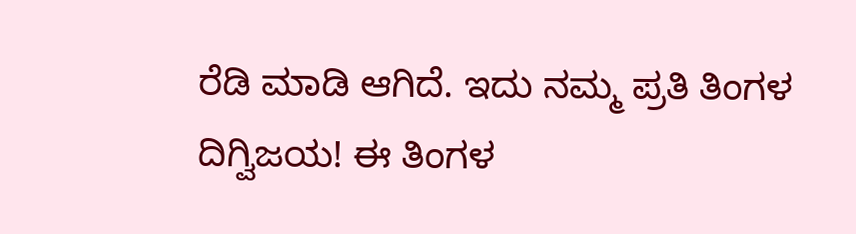ರೆಡಿ ಮಾಡಿ ಆಗಿದೆ. ಇದು ನಮ್ಮ ಪ್ರತಿ ತಿಂಗಳ ದಿಗ್ವಿಜಯ! ಈ ತಿಂಗಳ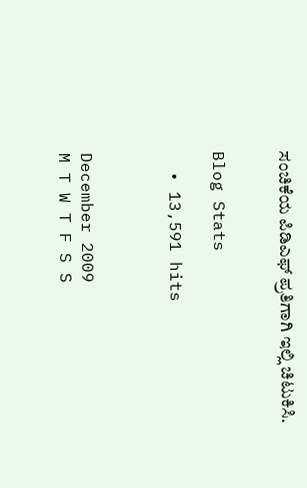ಸಂಚಿಕೆಯ ಪಿಡಿಎಫ್ ಪ್ರತಿಗಾಗಿ ಇಲ್ಲಿ ಚಿಟುಕಿಸಿ.


Blog Stats

  • 13,591 hits



December 2009
M T W T F S S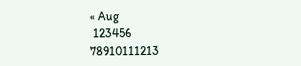« Aug
 123456
78910111213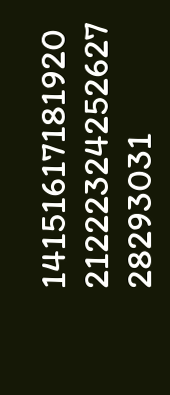14151617181920
21222324252627
28293031